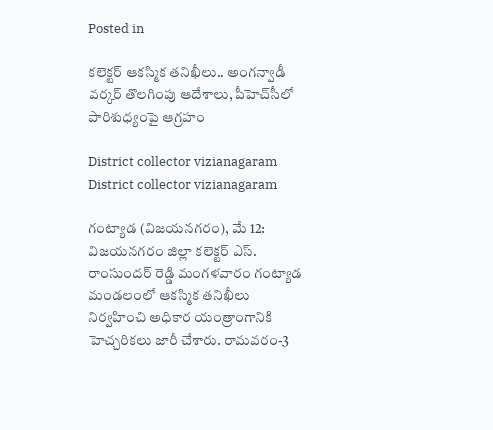Posted in

కలెక్టర్ ఆకస్మిక తనిఖీలు.. అంగన్వాడీ వర్కర్ తొలగింపు ఆదేశాలు, పీహెచ్‌సీలో పారిశుధ్యంపై ఆగ్రహం

District collector vizianagaram
District collector vizianagaram

గంట్యాడ (విజయనగరం), మే 12: విజయనగరం జిల్లా కలెక్టర్ ఎస్. రాంసుందర్ రెడ్డి మంగళవారం గంట్యాడ మండలంలో ఆకస్మిక తనిఖీలు నిర్వహించి అధికార యంత్రాంగానికి హెచ్చరికలు జారీ చేశారు. రామవరం-3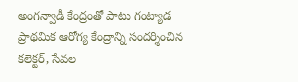అంగన్వాడీ కేంద్రంతో పాటు గంట్యాడ ప్రాథమిక ఆరోగ్య కేంద్రాన్ని సందర్శించిన కలెక్టర్, సేవల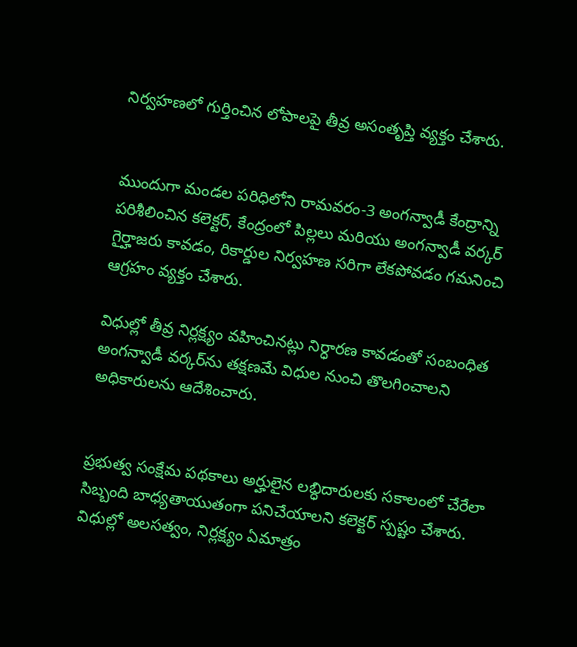నిర్వహణలో గుర్తించిన లోపాలపై తీవ్ర అసంతృప్తి వ్యక్తం చేశారు.


ముందుగా మండల పరిధిలోని రామవరం-3 అంగన్వాడీ కేంద్రాన్ని పరిశీలించిన కలెక్టర్, కేంద్రంలో పిల్లలు మరియు అంగన్వాడీ వర్కర్ గైర్హాజరు కావడం, రికార్డుల నిర్వహణ సరిగా లేకపోవడం గమనించి ఆగ్రహం వ్యక్తం చేశారు.

విధుల్లో తీవ్ర నిర్లక్ష్యం వహించినట్లు నిర్ధారణ కావడంతో సంబంధిత అంగన్వాడీ వర్కర్‌ను తక్షణమే విధుల నుంచి తొలగించాలని అధికారులను ఆదేశించారు.


ప్రభుత్వ సంక్షేమ పథకాలు అర్హులైన లబ్ధిదారులకు సకాలంలో చేరేలా సిబ్బంది బాధ్యతాయుతంగా పనిచేయాలని కలెక్టర్ స్పష్టం చేశారు. విధుల్లో అలసత్వం, నిర్లక్ష్యం ఏమాత్రం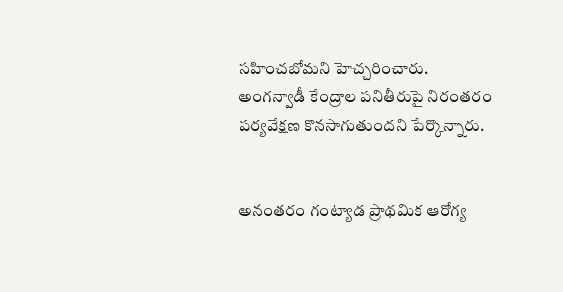సహించబోమని హెచ్చరించారు. అంగన్వాడీ కేంద్రాల పనితీరుపై నిరంతరం పర్యవేక్షణ కొనసాగుతుందని పేర్కొన్నారు.


అనంతరం గంట్యాడ ప్రాథమిక ఆరోగ్య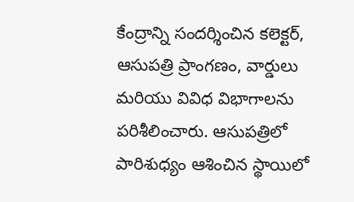కేంద్రాన్ని సందర్శించిన కలెక్టర్, ఆసుపత్రి ప్రాంగణం, వార్డులు మరియు వివిధ విభాగాలను పరిశీలించారు. ఆసుపత్రిలో పారిశుధ్యం ఆశించిన స్థాయిలో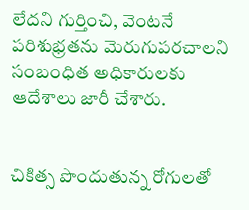లేదని గుర్తించి, వెంటనే పరిశుభ్రతను మెరుగుపరచాలని సంబంధిత అధికారులకు ఆదేశాలు జారీ చేశారు.


చికిత్స పొందుతున్న రోగులతో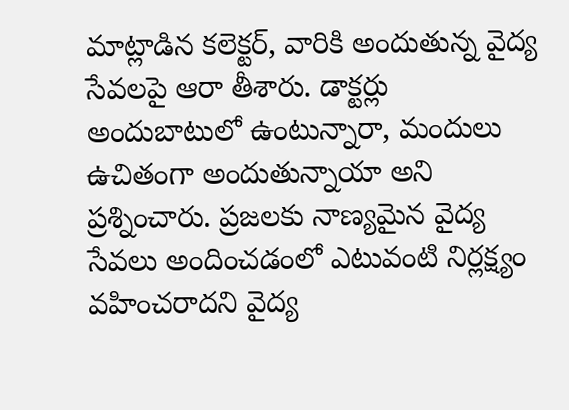మాట్లాడిన కలెక్టర్, వారికి అందుతున్న వైద్య సేవలపై ఆరా తీశారు. డాక్టర్లు అందుబాటులో ఉంటున్నారా, మందులు ఉచితంగా అందుతున్నాయా అని ప్రశ్నించారు. ప్రజలకు నాణ్యమైన వైద్య సేవలు అందించడంలో ఎటువంటి నిర్లక్ష్యం వహించరాదని వైద్య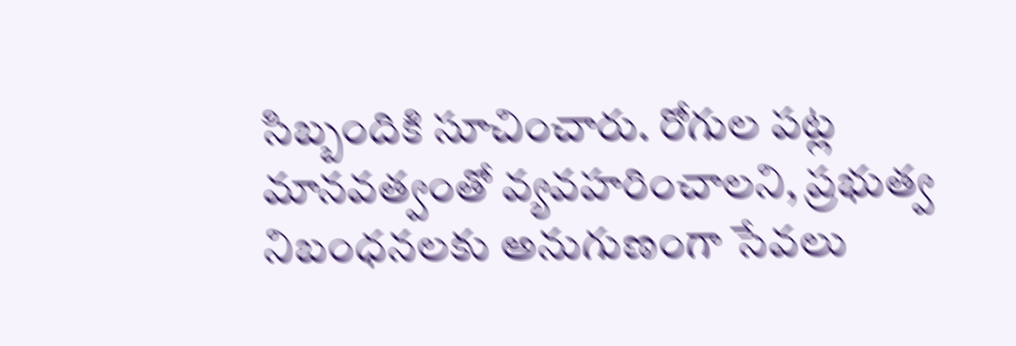సిబ్బందికి సూచించారు. రోగుల పట్ల మానవత్వంతో వ్యవహరించాలని, ప్రభుత్వ నిబంధనలకు అనుగుణంగా సేవలు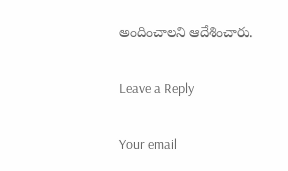అందించాలని ఆదేశించారు.

Leave a Reply

Your email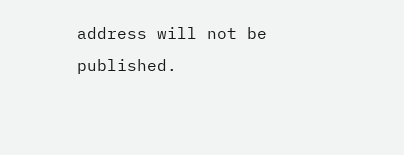address will not be published.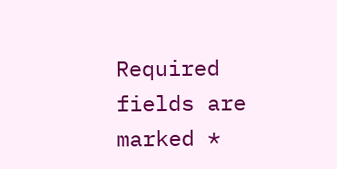Required fields are marked *